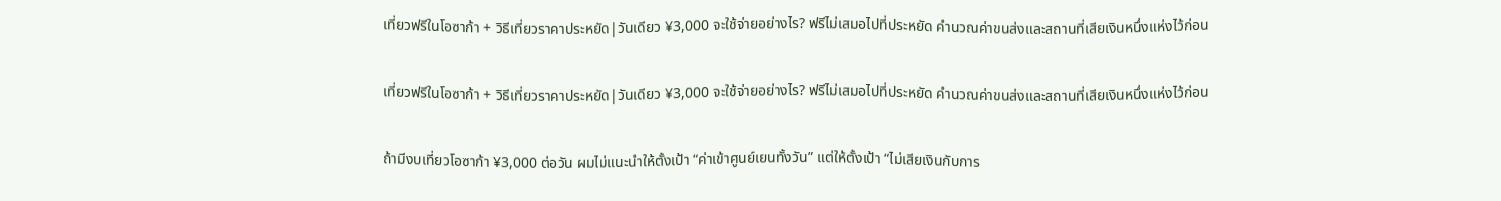เที่ยวฟรีในโอซาก้า + วิธีเที่ยวราคาประหยัด|วันเดียว ¥3,000 จะใช้จ่ายอย่างไร? ฟรีไม่เสมอไปที่ประหยัด คำนวณค่าขนส่งและสถานที่เสียเงินหนึ่งแห่งไว้ก่อน

เที่ยวฟรีในโอซาก้า + วิธีเที่ยวราคาประหยัด|วันเดียว ¥3,000 จะใช้จ่ายอย่างไร? ฟรีไม่เสมอไปที่ประหยัด คำนวณค่าขนส่งและสถานที่เสียเงินหนึ่งแห่งไว้ก่อน

ถ้ามีงบเที่ยวโอซาก้า ¥3,000 ต่อวัน ผมไม่แนะนำให้ตั้งเป้า “ค่าเข้าศูนย์เยนทั้งวัน” แต่ให้ตั้งเป้า “ไม่เสียเงินกับการ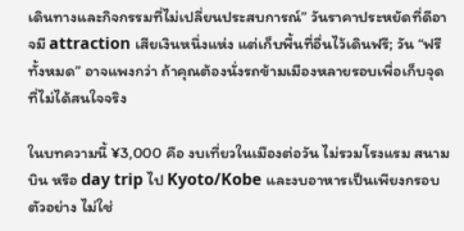เดินทางและกิจกรรมที่ไม่เปลี่ยนประสบการณ์” วันราคาประหยัดที่ดีอาจมี attraction เสียเงินหนึ่งแห่ง แต่เก็บพื้นที่อื่นไว้เดินฟรี; วัน “ฟรีทั้งหมด” อาจแพงกว่า ถ้าคุณต้องนั่งรถข้ามเมืองหลายรอบเพื่อเก็บจุดที่ไม่ได้สนใจจริง

ในบทความนี้ ¥3,000 คือ งบเที่ยวในเมืองต่อวัน ไม่รวมโรงแรม สนามบิน หรือ day trip ไป Kyoto/Kobe และงบอาหารเป็นเพียงกรอบตัวอย่าง ไม่ใช่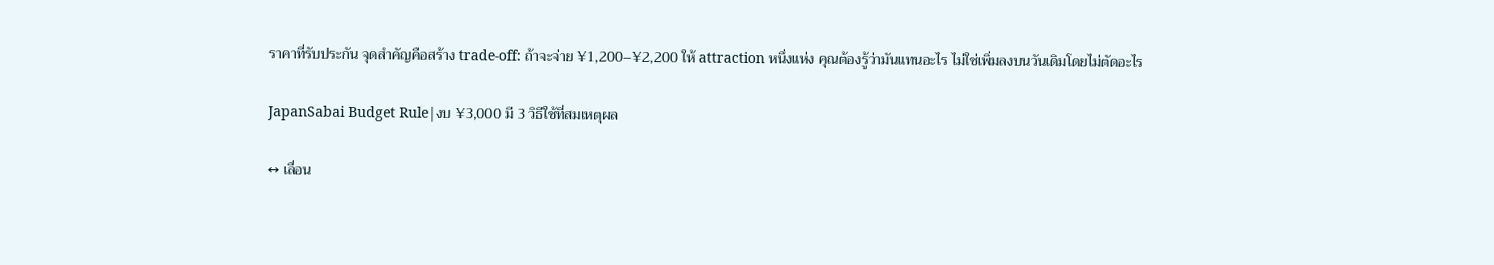ราคาที่รับประกัน จุดสำคัญคือสร้าง trade-off: ถ้าจะจ่าย ¥1,200–¥2,200 ให้ attraction หนึ่งแห่ง คุณต้องรู้ว่ามันแทนอะไร ไม่ใช่เพิ่มลงบนวันเดิมโดยไม่ตัดอะไร

JapanSabai Budget Rule|งบ ¥3,000 มี 3 วิธีใช้ที่สมเหตุผล

↔ เลื่อน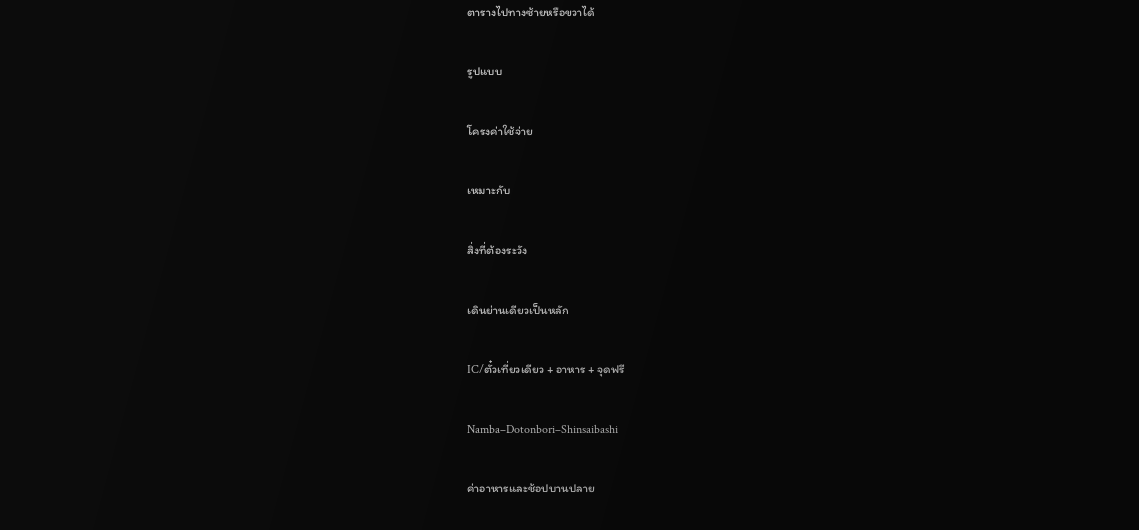ตารางไปทางซ้ายหรือขวาได้

รูปแบบ

โครงค่าใช้จ่าย

เหมาะกับ

สิ่งที่ต้องระวัง

เดินย่านเดียวเป็นหลัก

IC/ตั๋วเที่ยวเดียว + อาหาร + จุดฟรี

Namba–Dotonbori–Shinsaibashi

ค่าอาหารและช้อปบานปลาย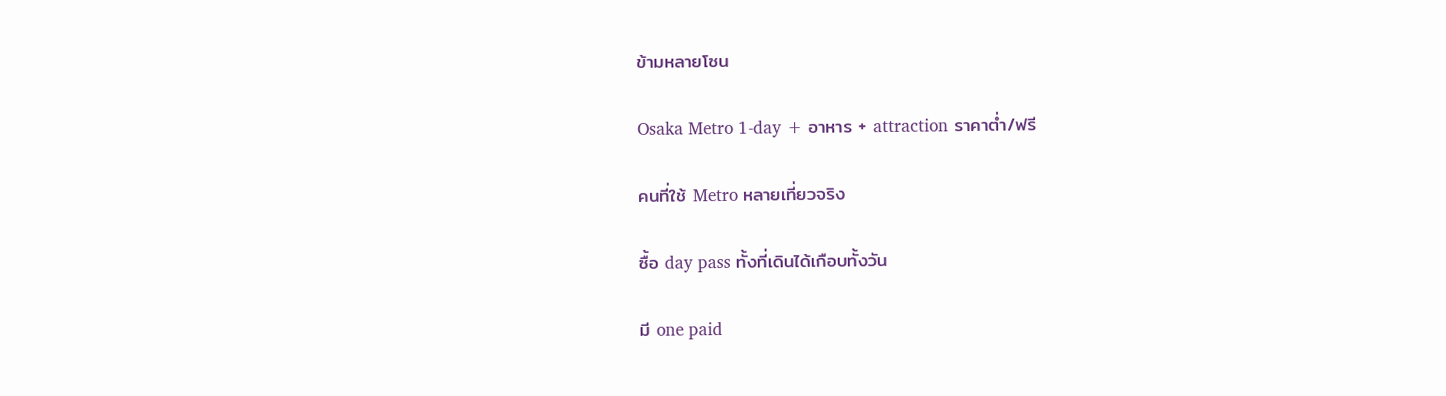ข้ามหลายโซน

Osaka Metro 1-day + อาหาร + attraction ราคาต่ำ/ฟรี

คนที่ใช้ Metro หลายเที่ยวจริง

ซื้อ day pass ทั้งที่เดินได้เกือบทั้งวัน

มี one paid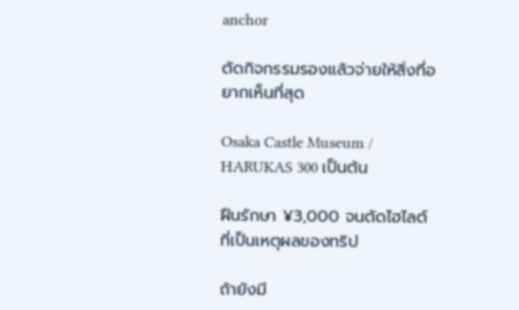anchor

ตัดกิจกรรมรองแล้วจ่ายให้สิ่งที่อยากเห็นที่สุด

Osaka Castle Museum / HARUKAS 300 เป็นต้น

ฝืนรักษา ¥3,000 จนตัดไฮไลต์ที่เป็นเหตุผลของทริป

ถ้ายังมี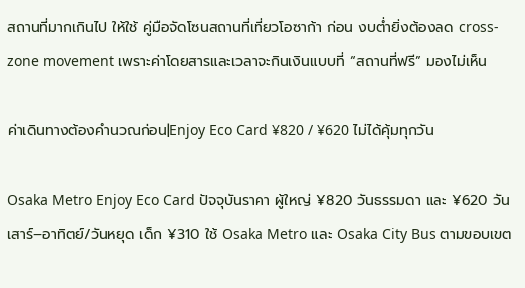สถานที่มากเกินไป ให้ใช้ คู่มือจัดโซนสถานที่เที่ยวโอซาก้า ก่อน งบต่ำยิ่งต้องลด cross-zone movement เพราะค่าโดยสารและเวลาจะกินเงินแบบที่ “สถานที่ฟรี” มองไม่เห็น

ค่าเดินทางต้องคำนวณก่อน|Enjoy Eco Card ¥820 / ¥620 ไม่ได้คุ้มทุกวัน

Osaka Metro Enjoy Eco Card ปัจจุบันราคา ผู้ใหญ่ ¥820 วันธรรมดา และ ¥620 วันเสาร์–อาทิตย์/วันหยุด เด็ก ¥310 ใช้ Osaka Metro และ Osaka City Bus ตามขอบเขต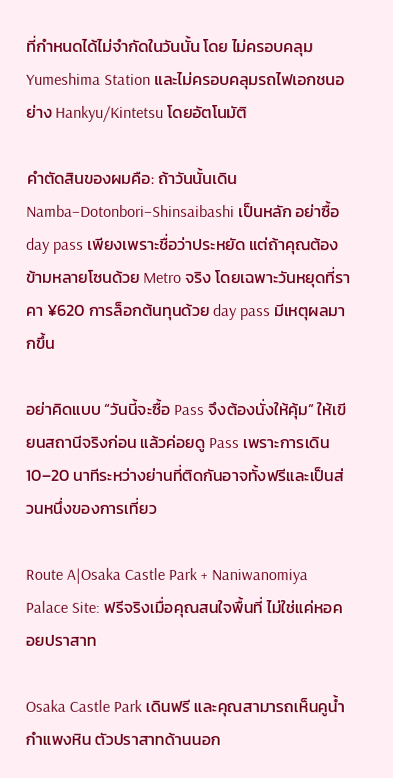ที่กำหนดได้ไม่จำกัดในวันนั้น โดย ไม่ครอบคลุม Yumeshima Station และไม่ครอบคลุมรถไฟเอกชนอย่าง Hankyu/Kintetsu โดยอัตโนมัติ

คำตัดสินของผมคือ: ถ้าวันนั้นเดิน Namba–Dotonbori–Shinsaibashi เป็นหลัก อย่าซื้อ day pass เพียงเพราะชื่อว่าประหยัด แต่ถ้าคุณต้องข้ามหลายโซนด้วย Metro จริง โดยเฉพาะวันหยุดที่ราคา ¥620 การล็อกต้นทุนด้วย day pass มีเหตุผลมากขึ้น

อย่าคิดแบบ “วันนี้จะซื้อ Pass จึงต้องนั่งให้คุ้ม” ให้เขียนสถานีจริงก่อน แล้วค่อยดู Pass เพราะการเดิน 10–20 นาทีระหว่างย่านที่ติดกันอาจทั้งฟรีและเป็นส่วนหนึ่งของการเที่ยว

Route A|Osaka Castle Park + Naniwanomiya Palace Site: ฟรีจริงเมื่อคุณสนใจพื้นที่ ไม่ใช่แค่หอคอยปราสาท

Osaka Castle Park เดินฟรี และคุณสามารถเห็นคูน้ำ กำแพงหิน ตัวปราสาทด้านนอก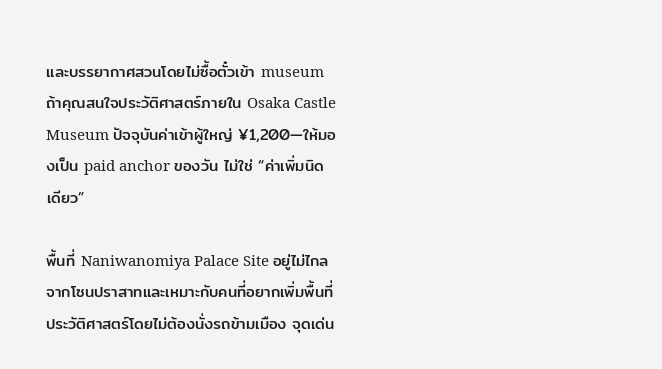และบรรยากาศสวนโดยไม่ซื้อตั๋วเข้า museum ถ้าคุณสนใจประวัติศาสตร์ภายใน Osaka Castle Museum ปัจจุบันค่าเข้าผู้ใหญ่ ¥1,200—ให้มองเป็น paid anchor ของวัน ไม่ใช่ “ค่าเพิ่มนิดเดียว”

พื้นที่ Naniwanomiya Palace Site อยู่ไม่ไกลจากโซนปราสาทและเหมาะกับคนที่อยากเพิ่มพื้นที่ประวัติศาสตร์โดยไม่ต้องนั่งรถข้ามเมือง จุดเด่น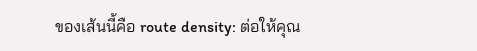ของเส้นนี้คือ route density: ต่อให้คุณ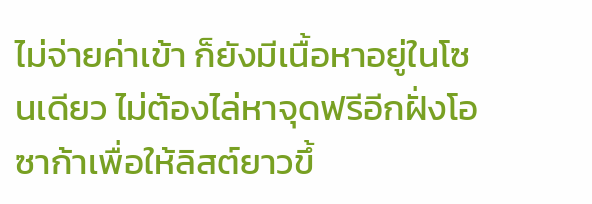ไม่จ่ายค่าเข้า ก็ยังมีเนื้อหาอยู่ในโซนเดียว ไม่ต้องไล่หาจุดฟรีอีกฝั่งโอซาก้าเพื่อให้ลิสต์ยาวขึ้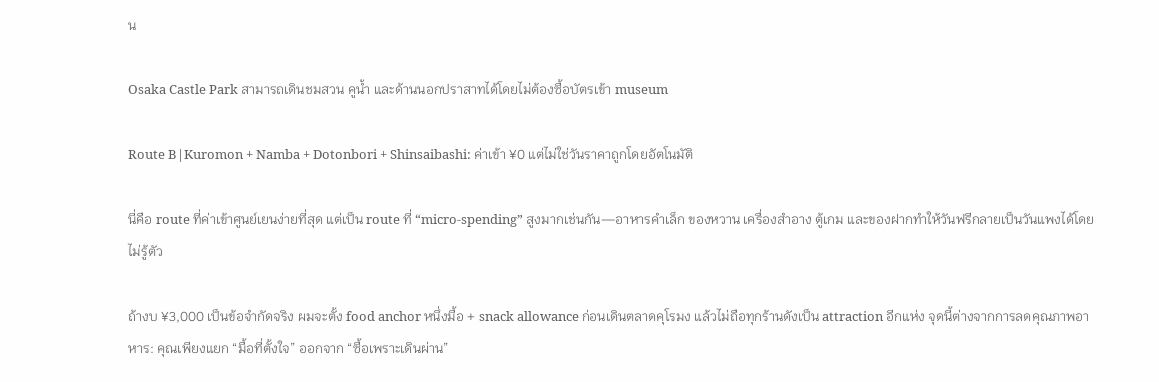น

Osaka Castle Park สามารถเดินชมสวน คูน้ำ และด้านนอกปราสาทได้โดยไม่ต้องซื้อบัตรเข้า museum

Route B|Kuromon + Namba + Dotonbori + Shinsaibashi: ค่าเข้า ¥0 แต่ไม่ใช่วันราคาถูกโดยอัตโนมัติ

นี่คือ route ที่ค่าเข้าศูนย์เยนง่ายที่สุด แต่เป็น route ที่ “micro-spending” สูงมากเช่นกัน—อาหารคำเล็ก ของหวาน เครื่องสำอาง ตู้เกม และของฝากทำให้วันฟรีกลายเป็นวันแพงได้โดยไม่รู้ตัว

ถ้างบ ¥3,000 เป็นข้อจำกัดจริง ผมจะตั้ง food anchor หนึ่งมื้อ + snack allowance ก่อนเดินตลาดคุโรมง แล้วไม่ถือทุกร้านดังเป็น attraction อีกแห่ง จุดนี้ต่างจากการลดคุณภาพอาหาร: คุณเพียงแยก “มื้อที่ตั้งใจ” ออกจาก “ซื้อเพราะเดินผ่าน”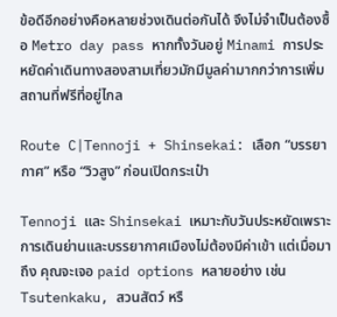ข้อดีอีกอย่างคือหลายช่วงเดินต่อกันได้ จึงไม่จำเป็นต้องซื้อ Metro day pass หากทั้งวันอยู่ Minami การประหยัดค่าเดินทางสองสามเที่ยวมักมีมูลค่ามากกว่าการเพิ่มสถานที่ฟรีที่อยู่ไกล

Route C|Tennoji + Shinsekai: เลือก “บรรยากาศ” หรือ “วิวสูง” ก่อนเปิดกระเป๋า

Tennoji และ Shinsekai เหมาะกับวันประหยัดเพราะการเดินย่านและบรรยากาศเมืองไม่ต้องมีค่าเข้า แต่เมื่อมาถึง คุณจะเจอ paid options หลายอย่าง เช่น Tsutenkaku, สวนสัตว์ หรื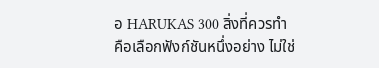อ HARUKAS 300 สิ่งที่ควรทำคือเลือกฟังก์ชันหนึ่งอย่าง ไม่ใช่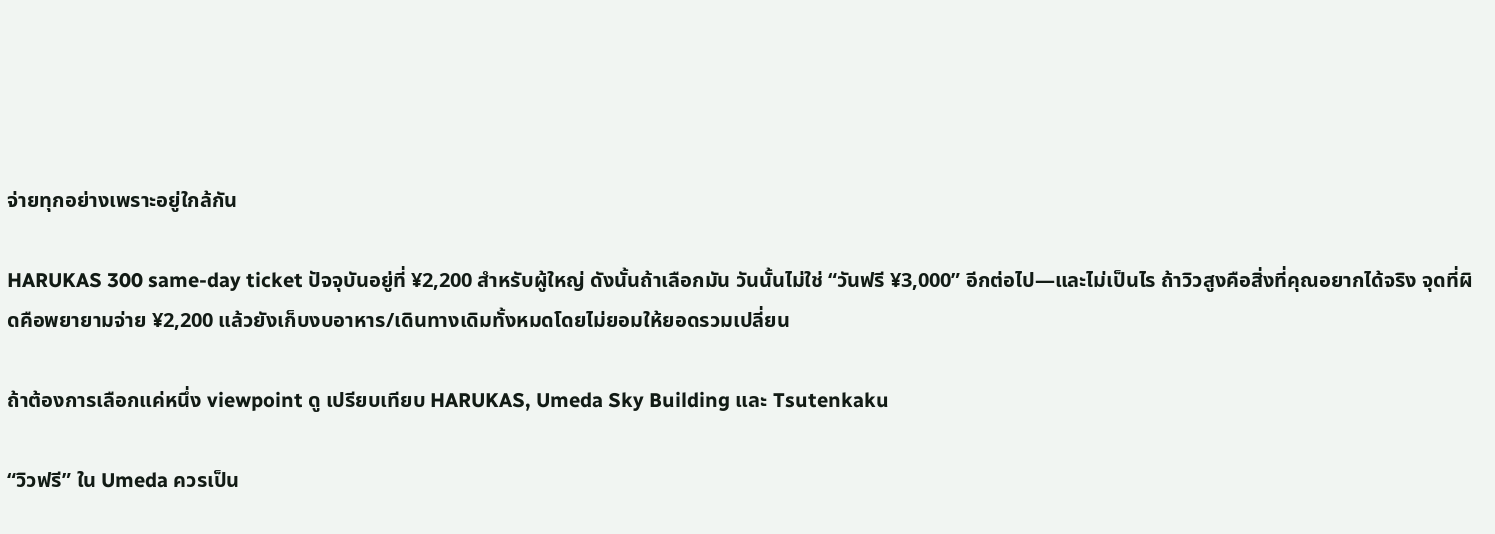จ่ายทุกอย่างเพราะอยู่ใกล้กัน

HARUKAS 300 same-day ticket ปัจจุบันอยู่ที่ ¥2,200 สำหรับผู้ใหญ่ ดังนั้นถ้าเลือกมัน วันนั้นไม่ใช่ “วันฟรี ¥3,000” อีกต่อไป—และไม่เป็นไร ถ้าวิวสูงคือสิ่งที่คุณอยากได้จริง จุดที่ผิดคือพยายามจ่าย ¥2,200 แล้วยังเก็บงบอาหาร/เดินทางเดิมทั้งหมดโดยไม่ยอมให้ยอดรวมเปลี่ยน

ถ้าต้องการเลือกแค่หนึ่ง viewpoint ดู เปรียบเทียบ HARUKAS, Umeda Sky Building และ Tsutenkaku

“วิวฟรี” ใน Umeda ควรเป็น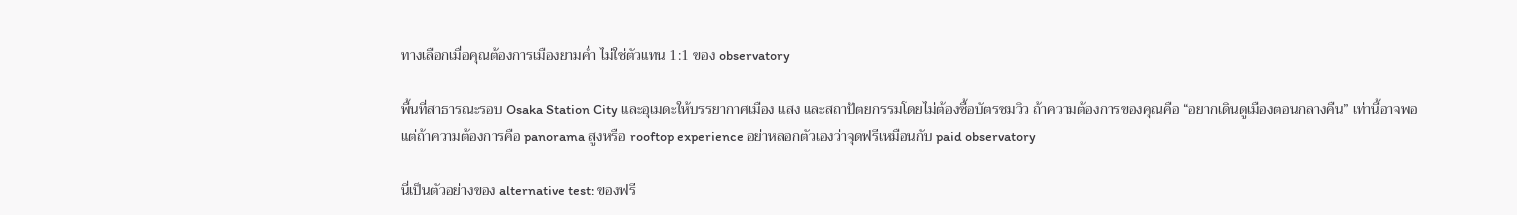ทางเลือกเมื่อคุณต้องการเมืองยามค่ำ ไม่ใช่ตัวแทน 1:1 ของ observatory

พื้นที่สาธารณะรอบ Osaka Station City และอุเมดะให้บรรยากาศเมือง แสง และสถาปัตยกรรมโดยไม่ต้องซื้อบัตรชมวิว ถ้าความต้องการของคุณคือ “อยากเดินดูเมืองตอนกลางคืน” เท่านี้อาจพอ แต่ถ้าความต้องการคือ panorama สูงหรือ rooftop experience อย่าหลอกตัวเองว่าจุดฟรีเหมือนกับ paid observatory

นี่เป็นตัวอย่างของ alternative test: ของฟรี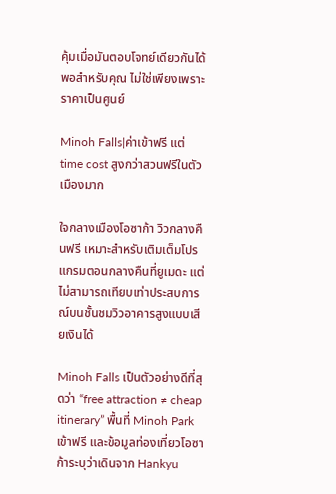คุ้มเมื่อมันตอบโจทย์เดียวกันได้พอสำหรับคุณ ไม่ใช่เพียงเพราะราคาเป็นศูนย์

Minoh Falls|ค่าเข้าฟรี แต่ time cost สูงกว่าสวนฟรีในตัวเมืองมาก

ใจกลางเมืองโอซาก้า วิวกลางคืนฟรี เหมาะสำหรับเติมเต็มโปรแกรมตอนกลางคืนที่ยูเมดะ แต่ไม่สามารถเทียบเท่าประสบการณ์บนชั้นชมวิวอาคารสูงแบบเสียเงินได้

Minoh Falls เป็นตัวอย่างดีที่สุดว่า “free attraction ≠ cheap itinerary” พื้นที่ Minoh Park เข้าฟรี และข้อมูลท่องเที่ยวโอซาก้าระบุว่าเดินจาก Hankyu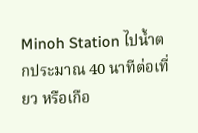Minoh Station ไปน้ำตกประมาณ 40 นาทีต่อเที่ยว หรือเกือ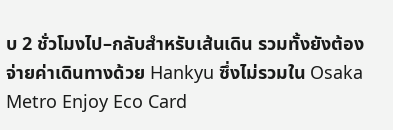บ 2 ชั่วโมงไป–กลับสำหรับเส้นเดิน รวมทั้งยังต้องจ่ายค่าเดินทางด้วย Hankyu ซึ่งไม่รวมใน Osaka Metro Enjoy Eco Card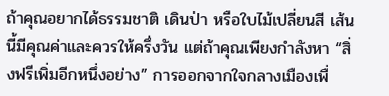ถ้าคุณอยากได้ธรรมชาติ เดินป่า หรือใบไม้เปลี่ยนสี เส้นนี้มีคุณค่าและควรให้ครึ่งวัน แต่ถ้าคุณเพียงกำลังหา “สิ่งฟรีเพิ่มอีกหนึ่งอย่าง” การออกจากใจกลางเมืองเพื่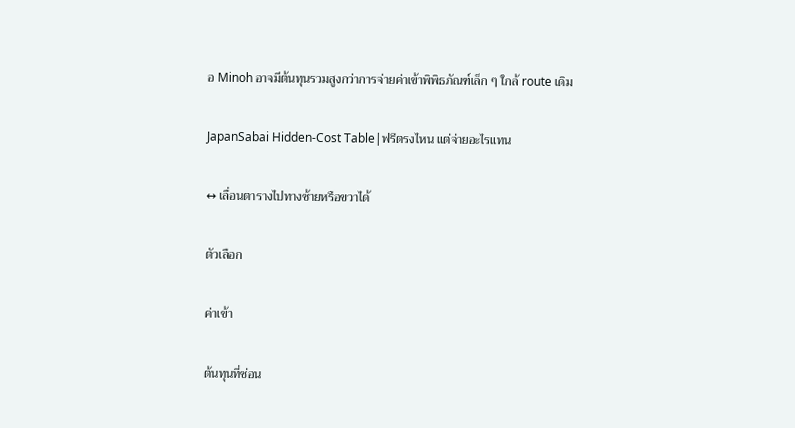อ Minoh อาจมีต้นทุนรวมสูงกว่าการจ่ายค่าเข้าพิพิธภัณฑ์เล็ก ๆ ใกล้ route เดิม

JapanSabai Hidden-Cost Table|ฟรีตรงไหน แต่จ่ายอะไรแทน

↔ เลื่อนตารางไปทางซ้ายหรือขวาได้

ตัวเลือก

ค่าเข้า

ต้นทุนที่ซ่อน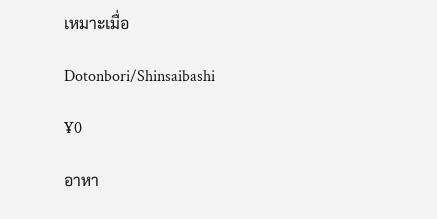เหมาะเมื่อ

Dotonbori/Shinsaibashi

¥0

อาหา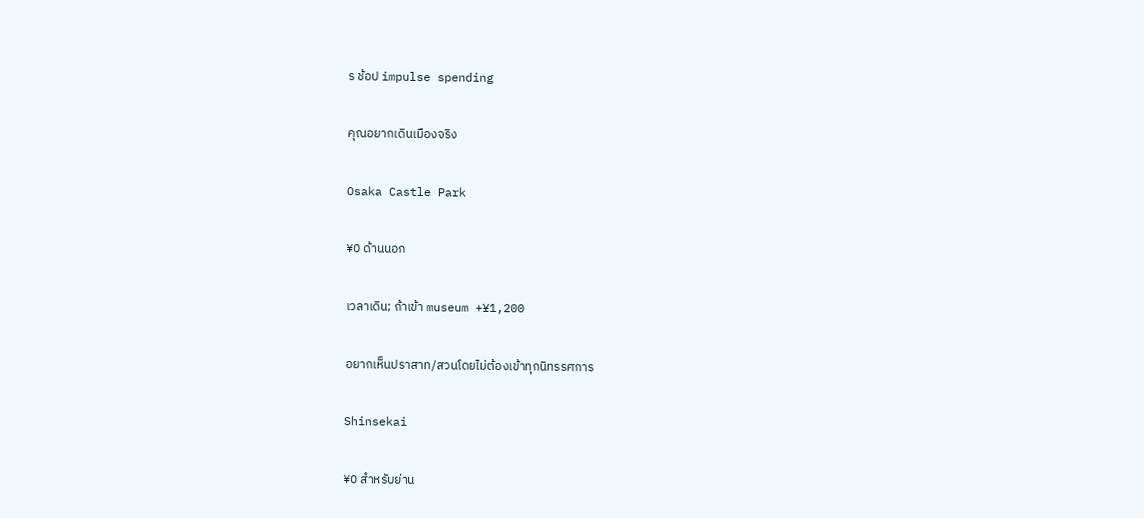ร ช้อป impulse spending

คุณอยากเดินเมืองจริง

Osaka Castle Park

¥0 ด้านนอก

เวลาเดิน; ถ้าเข้า museum +¥1,200

อยากเห็นปราสาท/สวนโดยไม่ต้องเข้าทุกนิทรรศการ

Shinsekai

¥0 สำหรับย่าน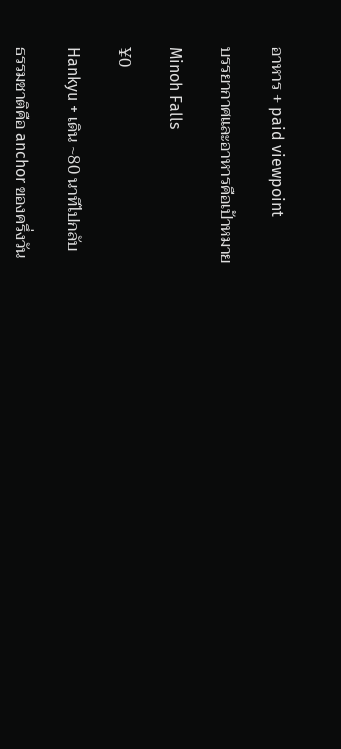อาหาร + paid viewpoint

บรรยากาศและอาหารคือเป้าหมาย

Minoh Falls

¥0

Hankyu + เดิน ~80 นาทีไปกลับ

ธรรมชาติคือ anchor ของครึ่งวัน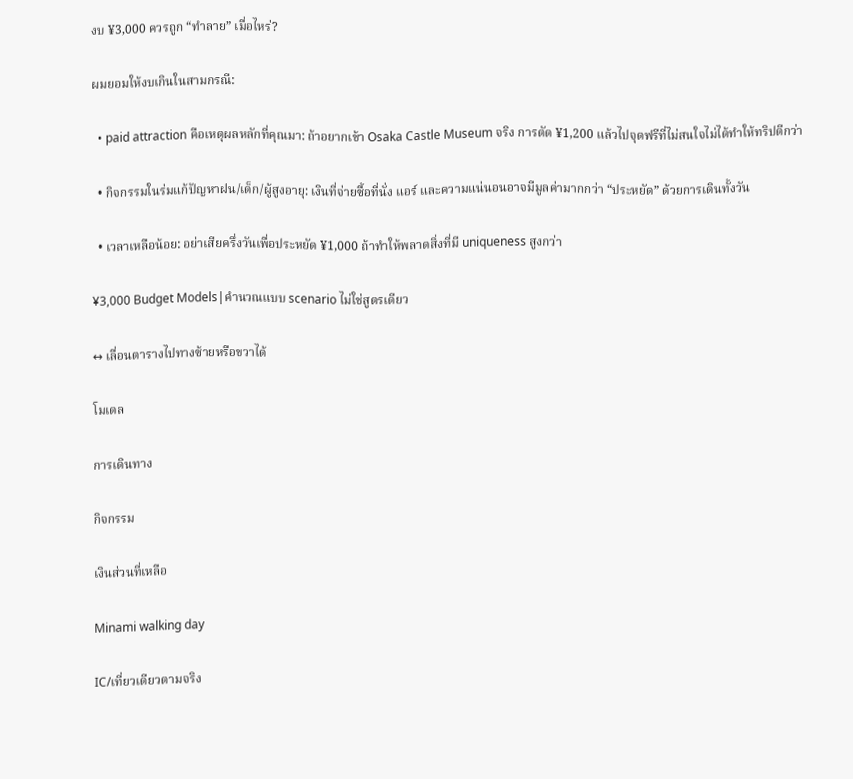งบ ¥3,000 ควรถูก “ทำลาย” เมื่อไหร่?

ผมยอมให้งบเกินในสามกรณี:

  • paid attraction คือเหตุผลหลักที่คุณมา: ถ้าอยากเข้า Osaka Castle Museum จริง การตัด ¥1,200 แล้วไปจุดฟรีที่ไม่สนใจไม่ได้ทำให้ทริปดีกว่า

  • กิจกรรมในร่มแก้ปัญหาฝน/เด็ก/ผู้สูงอายุ: เงินที่จ่ายซื้อที่นั่ง แอร์ และความแน่นอนอาจมีมูลค่ามากกว่า “ประหยัด” ด้วยการเดินทั้งวัน

  • เวลาเหลือน้อย: อย่าเสียครึ่งวันเพื่อประหยัด ¥1,000 ถ้าทำให้พลาดสิ่งที่มี uniqueness สูงกว่า

¥3,000 Budget Models|คำนวณแบบ scenario ไม่ใช่สูตรเดียว

↔ เลื่อนตารางไปทางซ้ายหรือขวาได้

โมเดล

การเดินทาง

กิจกรรม

เงินส่วนที่เหลือ

Minami walking day

IC/เที่ยวเดียวตามจริง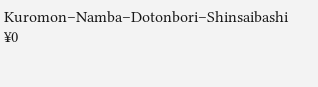Kuromon–Namba–Dotonbori–Shinsaibashi ¥0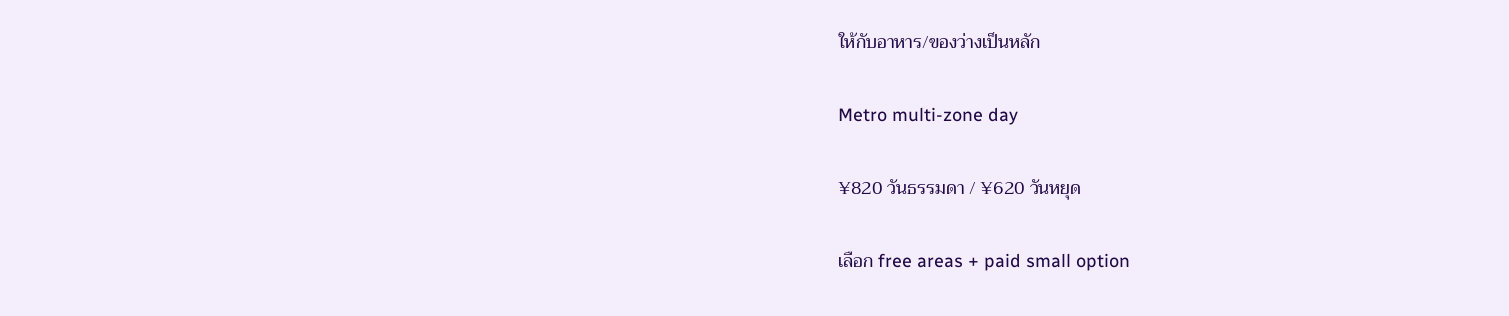ให้กับอาหาร/ของว่างเป็นหลัก

Metro multi-zone day

¥820 วันธรรมดา / ¥620 วันหยุด

เลือก free areas + paid small option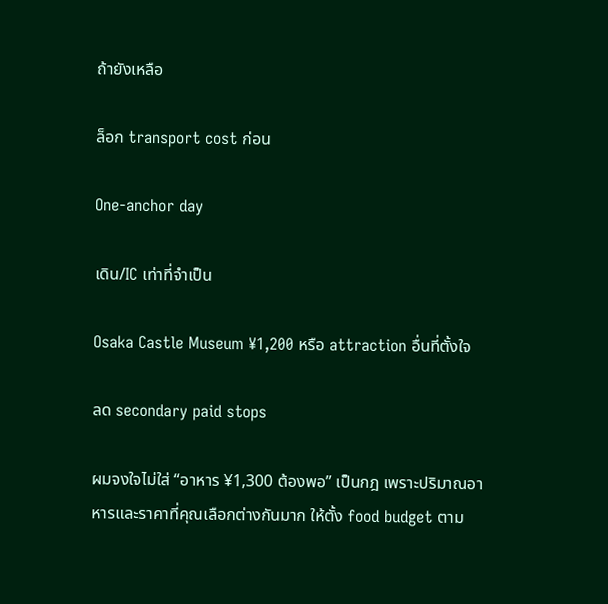ถ้ายังเหลือ

ล็อก transport cost ก่อน

One-anchor day

เดิน/IC เท่าที่จำเป็น

Osaka Castle Museum ¥1,200 หรือ attraction อื่นที่ตั้งใจ

ลด secondary paid stops

ผมจงใจไม่ใส่ “อาหาร ¥1,300 ต้องพอ” เป็นกฎ เพราะปริมาณอาหารและราคาที่คุณเลือกต่างกันมาก ให้ตั้ง food budget ตาม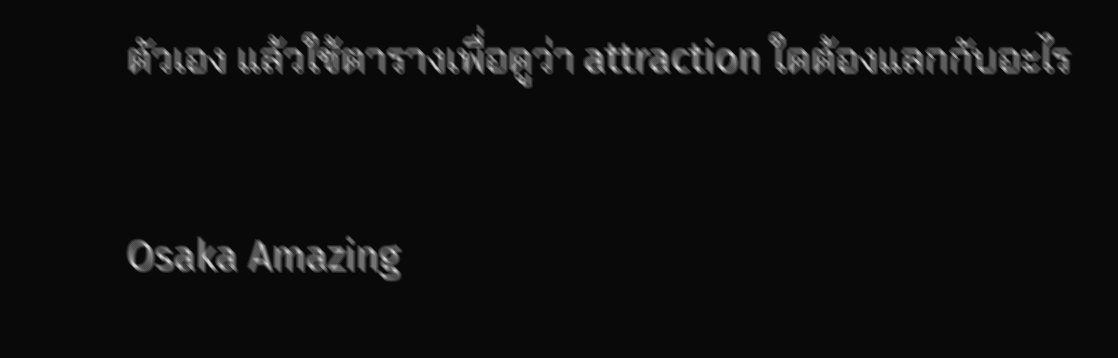ตัวเอง แล้วใช้ตารางเพื่อดูว่า attraction ใดต้องแลกกับอะไร

Osaka Amazing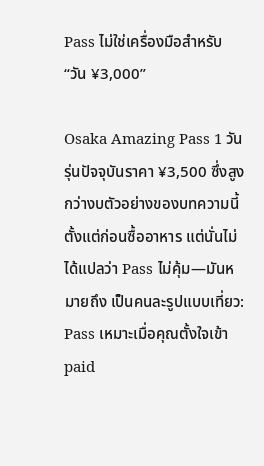Pass ไม่ใช่เครื่องมือสำหรับ “วัน ¥3,000”

Osaka Amazing Pass 1 วันรุ่นปัจจุบันราคา ¥3,500 ซึ่งสูงกว่างบตัวอย่างของบทความนี้ตั้งแต่ก่อนซื้ออาหาร แต่นั่นไม่ได้แปลว่า Pass ไม่คุ้ม—มันหมายถึง เป็นคนละรูปแบบเที่ยว: Pass เหมาะเมื่อคุณตั้งใจเข้า paid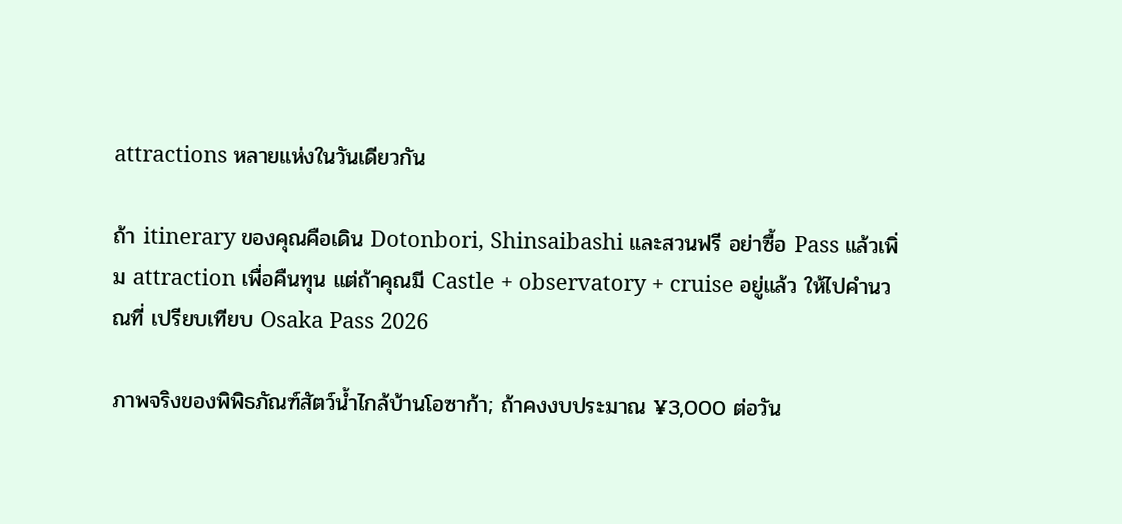attractions หลายแห่งในวันเดียวกัน

ถ้า itinerary ของคุณคือเดิน Dotonbori, Shinsaibashi และสวนฟรี อย่าซื้อ Pass แล้วเพิ่ม attraction เพื่อคืนทุน แต่ถ้าคุณมี Castle + observatory + cruise อยู่แล้ว ให้ไปคำนวณที่ เปรียบเทียบ Osaka Pass 2026

ภาพจริงของพิพิธภัณฑ์สัตว์น้ำไกล้บ้านโอซาก้า; ถ้าคงงบประมาณ ¥3,000 ต่อวัน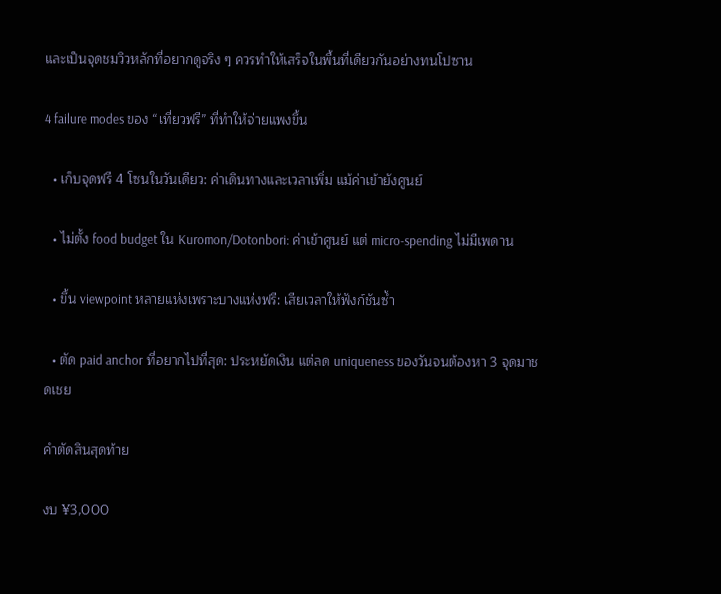และเป็นจุดชมวิวหลักที่อยากดูจริง ๆ ควรทำให้เสร็จในพื้นที่เดียวกันอย่างทนโปซาน

4 failure modes ของ “เที่ยวฟรี” ที่ทำให้จ่ายแพงขึ้น

  • เก็บจุดฟรี 4 โซนในวันเดียว: ค่าเดินทางและเวลาเพิ่ม แม้ค่าเข้ายังศูนย์

  • ไม่ตั้ง food budget ใน Kuromon/Dotonbori: ค่าเข้าศูนย์ แต่ micro-spending ไม่มีเพดาน

  • ขึ้น viewpoint หลายแห่งเพราะบางแห่งฟรี: เสียเวลาให้ฟังก์ชันซ้ำ

  • ตัด paid anchor ที่อยากไปที่สุด: ประหยัดเงิน แต่ลด uniqueness ของวันจนต้องหา 3 จุดมาชดเชย

คำตัดสินสุดท้าย

งบ ¥3,000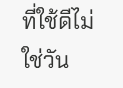ที่ใช้ดีไม่ใช่วัน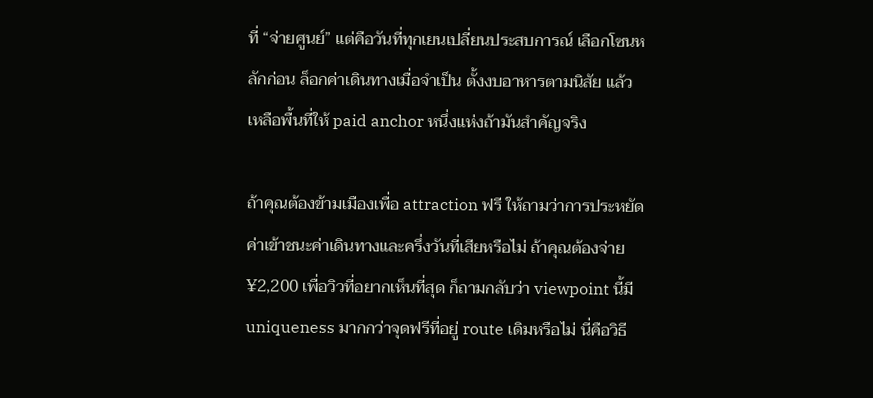ที่ “จ่ายศูนย์” แต่คือวันที่ทุกเยนเปลี่ยนประสบการณ์ เลือกโซนหลักก่อน ล็อกค่าเดินทางเมื่อจำเป็น ตั้งงบอาหารตามนิสัย แล้วเหลือพื้นที่ให้ paid anchor หนึ่งแห่งถ้ามันสำคัญจริง

ถ้าคุณต้องข้ามเมืองเพื่อ attraction ฟรี ให้ถามว่าการประหยัดค่าเข้าชนะค่าเดินทางและครึ่งวันที่เสียหรือไม่ ถ้าคุณต้องจ่าย ¥2,200 เพื่อวิวที่อยากเห็นที่สุด ก็ถามกลับว่า viewpoint นี้มี uniqueness มากกว่าจุดฟรีที่อยู่ route เดิมหรือไม่ นี่คือวิธี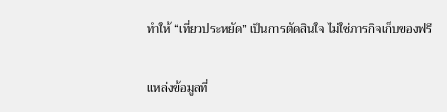ทำให้ “เที่ยวประหยัด” เป็นการตัดสินใจ ไม่ใช่ภารกิจเก็บของฟรี

แหล่งข้อมูลที่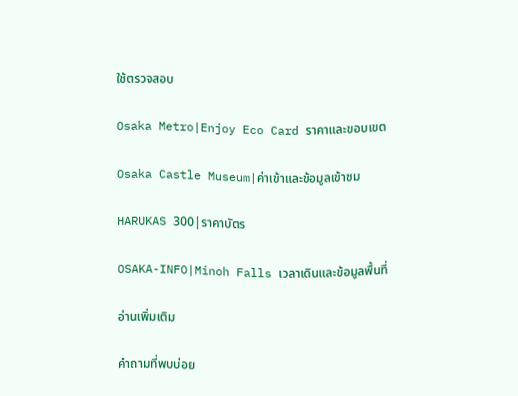ใช้ตรวจสอบ

Osaka Metro|Enjoy Eco Card ราคาและขอบเขต

Osaka Castle Museum|ค่าเข้าและข้อมูลเข้าชม

HARUKAS 300|ราคาบัตร

OSAKA-INFO|Minoh Falls เวลาเดินและข้อมูลพื้นที่

อ่านเพิ่มเติม

คำถามที่พบบ่อย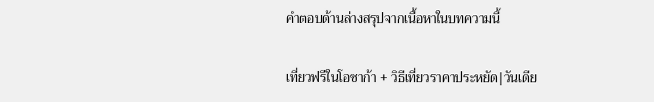คำตอบด้านล่างสรุปจากเนื้อหาในบทความนี้

เที่ยวฟรีในโอซาก้า + วิธีเที่ยวราคาประหยัด|วันเดีย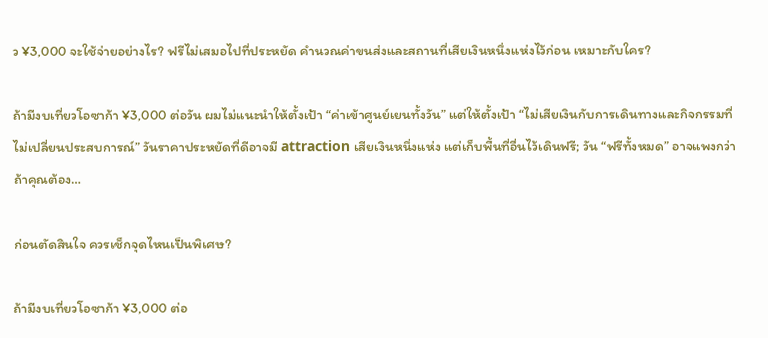ว ¥3,000 จะใช้จ่ายอย่างไร? ฟรีไม่เสมอไปที่ประหยัด คำนวณค่าขนส่งและสถานที่เสียเงินหนึ่งแห่งไว้ก่อน เหมาะกับใคร?

ถ้ามีงบเที่ยวโอซาก้า ¥3,000 ต่อวัน ผมไม่แนะนำให้ตั้งเป้า “ค่าเข้าศูนย์เยนทั้งวัน” แต่ให้ตั้งเป้า “ไม่เสียเงินกับการเดินทางและกิจกรรมที่ไม่เปลี่ยนประสบการณ์” วันราคาประหยัดที่ดีอาจมี attraction เสียเงินหนึ่งแห่ง แต่เก็บพื้นที่อื่นไว้เดินฟรี; วัน “ฟรีทั้งหมด” อาจแพงกว่า ถ้าคุณต้อง…

ก่อนตัดสินใจ ควรเช็กจุดไหนเป็นพิเศษ?

ถ้ามีงบเที่ยวโอซาก้า ¥3,000 ต่อ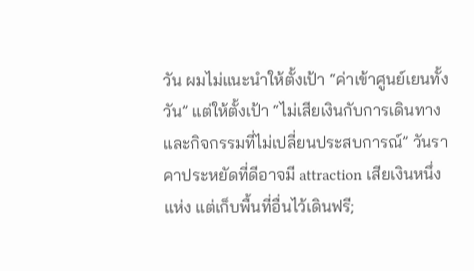วัน ผมไม่แนะนำให้ตั้งเป้า “ค่าเข้าศูนย์เยนทั้งวัน” แต่ให้ตั้งเป้า “ไม่เสียเงินกับการเดินทางและกิจกรรมที่ไม่เปลี่ยนประสบการณ์” วันราคาประหยัดที่ดีอาจมี attraction เสียเงินหนึ่งแห่ง แต่เก็บพื้นที่อื่นไว้เดินฟรี;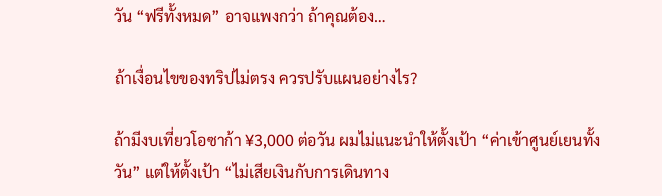วัน “ฟรีทั้งหมด” อาจแพงกว่า ถ้าคุณต้อง…

ถ้าเงื่อนไขของทริปไม่ตรง ควรปรับแผนอย่างไร?

ถ้ามีงบเที่ยวโอซาก้า ¥3,000 ต่อวัน ผมไม่แนะนำให้ตั้งเป้า “ค่าเข้าศูนย์เยนทั้งวัน” แต่ให้ตั้งเป้า “ไม่เสียเงินกับการเดินทาง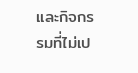และกิจกรรมที่ไม่เป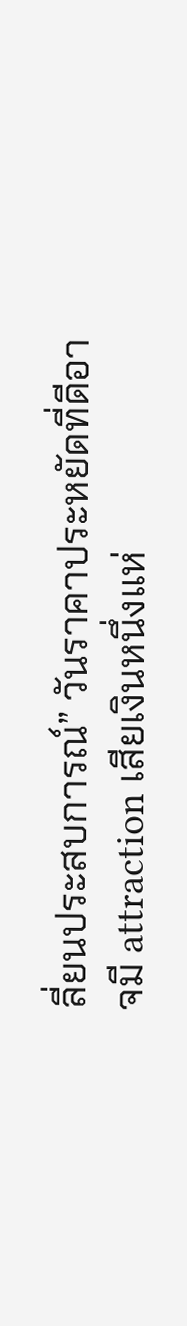ลี่ยนประสบการณ์” วันราคาประหยัดที่ดีอาจมี attraction เสียเงินหนึ่งแห่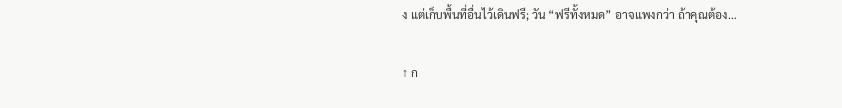ง แต่เก็บพื้นที่อื่นไว้เดินฟรี; วัน “ฟรีทั้งหมด” อาจแพงกว่า ถ้าคุณต้อง…

↑ ก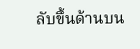ลับขึ้นด้านบน